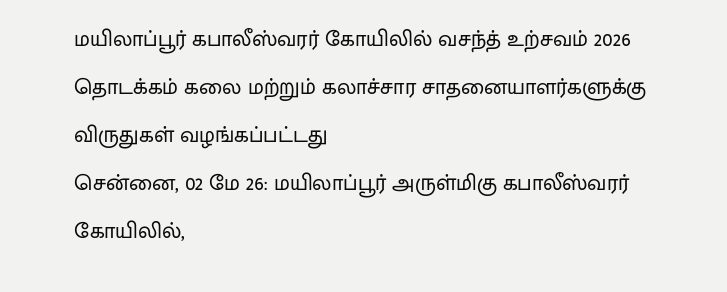மயிலாப்பூர் கபாலீஸ்வரர் கோயிலில் வசந்த் உற்சவம் 2026 தொடக்கம் கலை மற்றும் கலாச்சார சாதனையாளர்களுக்கு விருதுகள் வழங்கப்பட்டது
சென்னை, 02 மே 26: மயிலாப்பூர் அருள்மிகு கபாலீஸ்வரர் கோயிலில்,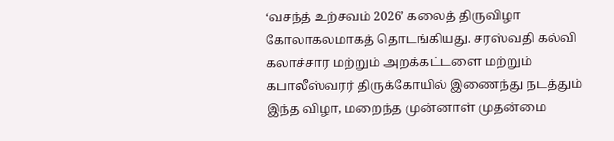‘வசந்த் உற்சவம் 2026’ கலைத் திருவிழா கோலாகலமாகத் தொடங்கியது. சரஸ்வதி கல்வி கலாச்சார மற்றும் அறக்கட்டளை மற்றும் கபாலீஸ்வரர் திருக்கோயில் இணைந்து நடத்தும் இந்த விழா, மறைந்த முன்னாள் முதன்மை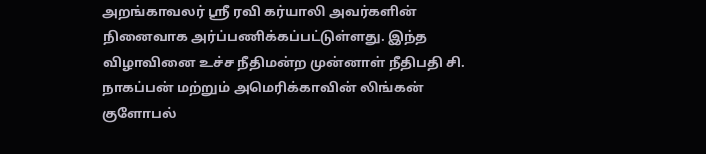அறங்காவலர் ஸ்ரீ ரவி கர்யாலி அவர்களின் நினைவாக அர்ப்பணிக்கப்பட்டுள்ளது. இந்த விழாவினை உச்ச நீதிமன்ற முன்னாள் நீதிபதி சி. நாகப்பன் மற்றும் அமெரிக்காவின் லிங்கன் குளோபல்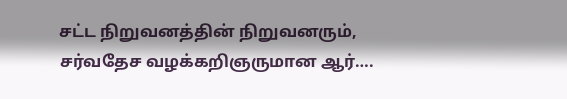சட்ட நிறுவனத்தின் நிறுவனரும், சர்வதேச வழக்கறிஞருமான ஆர்….